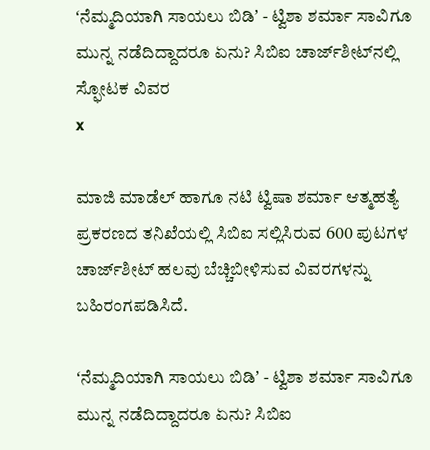ʻನೆಮ್ಮದಿಯಾಗಿ ಸಾಯಲು ಬಿಡಿʼ - ಟ್ವಿಶಾ ಶರ್ಮಾ ಸಾವಿಗೂ ಮುನ್ನ ನಡೆದಿದ್ದಾದರೂ ಏನು? ಸಿಬಿಐ ಚಾರ್ಜ್‌ಶೀಟ್‌ನಲ್ಲಿ ಸ್ಫೋಟಕ ವಿವರ
x

ಮಾಜಿ ಮಾಡೆಲ್ ಹಾಗೂ ನಟಿ ಟ್ವಿಷಾ ಶರ್ಮಾ ಆತ್ಮಹತ್ಯೆ ಪ್ರಕರಣದ ತನಿಖೆಯಲ್ಲಿ ಸಿಬಿಐ ಸಲ್ಲಿಸಿರುವ 600 ಪುಟಗಳ ಚಾರ್ಜ್‌ಶೀಟ್ ಹಲವು ಬೆಚ್ಚಿಬೀಳಿಸುವ ವಿವರಗಳನ್ನು ಬಹಿರಂಗಪಡಿಸಿದೆ.

ʻನೆಮ್ಮದಿಯಾಗಿ ಸಾಯಲು ಬಿಡಿʼ - ಟ್ವಿಶಾ ಶರ್ಮಾ ಸಾವಿಗೂ ಮುನ್ನ ನಡೆದಿದ್ದಾದರೂ ಏನು? ಸಿಬಿಐ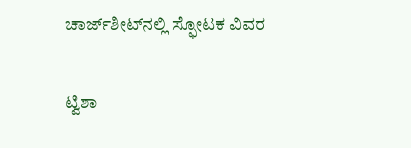ಚಾರ್ಜ್‌ಶೀಟ್‌ನಲ್ಲಿ ಸ್ಫೋಟಕ ವಿವರ

ಟ್ವಿಶಾ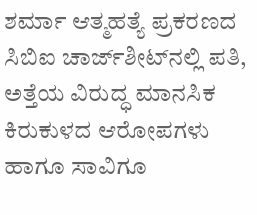ಶರ್ಮಾ ಆತ್ಮಹತ್ಯೆ ಪ್ರಕರಣದ ಸಿಬಿಐ ಚಾರ್ಜ್‌ಶೀಟ್‌ನಲ್ಲಿ ಪತಿ, ಅತ್ತೆಯ ವಿರುದ್ಧ ಮಾನಸಿಕ ಕಿರುಕುಳದ ಆರೋಪಗಳು ಹಾಗೂ ಸಾವಿಗೂ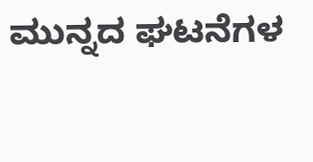ಮುನ್ನದ ಘಟನೆಗಳ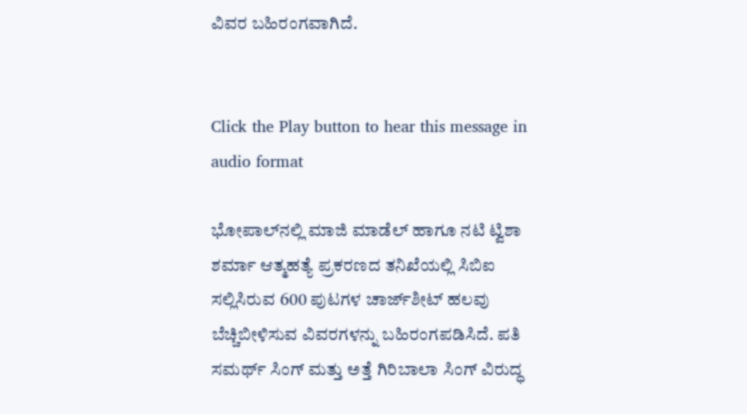ವಿವರ ಬಹಿರಂಗವಾಗಿದೆ.


Click the Play button to hear this message in audio format

ಭೋಪಾಲ್‌ನಲ್ಲಿ ಮಾಜಿ ಮಾಡೆಲ್ ಹಾಗೂ ನಟಿ ಟ್ವಿಶಾ ಶರ್ಮಾ ಆತ್ಮಹತ್ಯೆ ಪ್ರಕರಣದ ತನಿಖೆಯಲ್ಲಿ ಸಿಬಿಐ ಸಲ್ಲಿಸಿರುವ 600 ಪುಟಗಳ ಚಾರ್ಜ್‌ಶೀಟ್ ಹಲವು ಬೆಚ್ಚಿಬೀಳಿಸುವ ವಿವರಗಳನ್ನು ಬಹಿರಂಗಪಡಿಸಿದೆ. ಪತಿ ಸಮರ್ಥ್ ಸಿಂಗ್ ಮತ್ತು ಅತ್ತೆ ಗಿರಿಬಾಲಾ ಸಿಂಗ್ ವಿರುದ್ಧ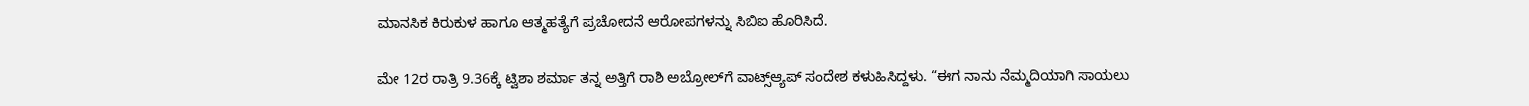ಮಾನಸಿಕ ಕಿರುಕುಳ ಹಾಗೂ ಆತ್ಮಹತ್ಯೆಗೆ ಪ್ರಚೋದನೆ ಆರೋಪಗಳನ್ನು ಸಿಬಿಐ ಹೊರಿಸಿದೆ.

ಮೇ 12ರ ರಾತ್ರಿ 9.36ಕ್ಕೆ ಟ್ವಿಶಾ ಶರ್ಮಾ ತನ್ನ ಅತ್ತಿಗೆ ರಾಶಿ ಅಬ್ರೋಲ್‌ಗೆ ವಾಟ್ಸ್‌ಆ್ಯಪ್ ಸಂದೇಶ ಕಳುಹಿಸಿದ್ದಳು. “ಈಗ ನಾನು ನೆಮ್ಮದಿಯಾಗಿ ಸಾಯಲು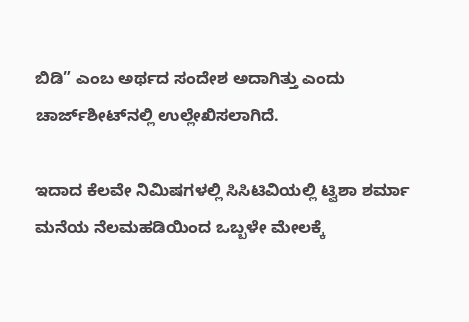ಬಿಡಿ” ಎಂಬ ಅರ್ಥದ ಸಂದೇಶ ಅದಾಗಿತ್ತು ಎಂದು ಚಾರ್ಜ್‌ಶೀಟ್‌ನಲ್ಲಿ ಉಲ್ಲೇಖಿಸಲಾಗಿದೆ.

ಇದಾದ ಕೆಲವೇ ನಿಮಿಷಗಳಲ್ಲಿ ಸಿಸಿಟಿವಿಯಲ್ಲಿ ಟ್ವಿಶಾ ಶರ್ಮಾ ಮನೆಯ ನೆಲಮಹಡಿಯಿಂದ ಒಬ್ಬಳೇ ಮೇಲಕ್ಕೆ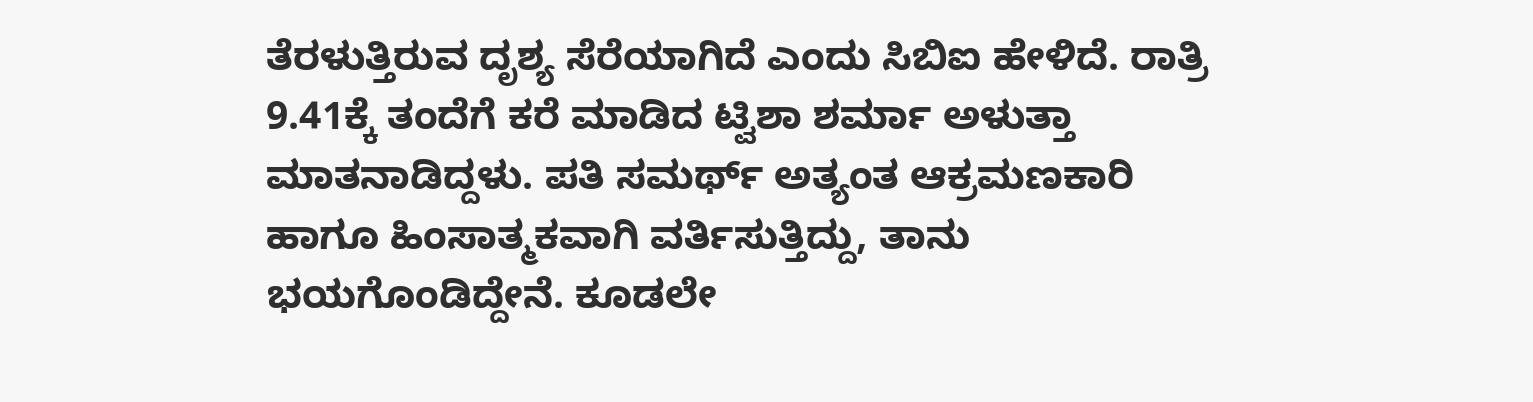ತೆರಳುತ್ತಿರುವ ದೃಶ್ಯ ಸೆರೆಯಾಗಿದೆ ಎಂದು ಸಿಬಿಐ ಹೇಳಿದೆ. ರಾತ್ರಿ 9.41ಕ್ಕೆ ತಂದೆಗೆ ಕರೆ ಮಾಡಿದ ಟ್ವಿಶಾ ಶರ್ಮಾ ಅಳುತ್ತಾ ಮಾತನಾಡಿದ್ದಳು. ಪತಿ ಸಮರ್ಥ್ ಅತ್ಯಂತ ಆಕ್ರಮಣಕಾರಿ ಹಾಗೂ ಹಿಂಸಾತ್ಮಕವಾಗಿ ವರ್ತಿಸುತ್ತಿದ್ದು, ತಾನು ಭಯಗೊಂಡಿದ್ದೇನೆ. ಕೂಡಲೇ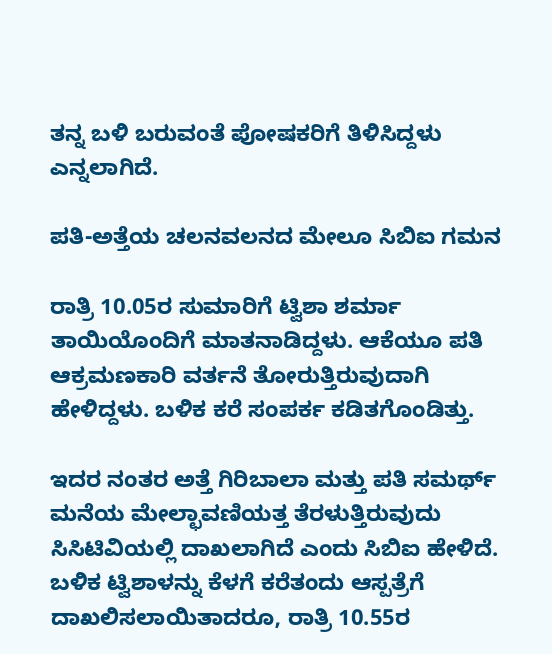ತನ್ನ ಬಳಿ ಬರುವಂತೆ ಪೋಷಕರಿಗೆ ತಿಳಿಸಿದ್ದಳು ಎನ್ನಲಾಗಿದೆ.

ಪತಿ-ಅತ್ತೆಯ ಚಲನವಲನದ ಮೇಲೂ ಸಿಬಿಐ ಗಮನ

ರಾತ್ರಿ 10.05ರ ಸುಮಾರಿಗೆ ಟ್ವಿಶಾ ಶರ್ಮಾ ತಾಯಿಯೊಂದಿಗೆ ಮಾತನಾಡಿದ್ದಳು. ಆಕೆಯೂ ಪತಿ ಆಕ್ರಮಣಕಾರಿ ವರ್ತನೆ ತೋರುತ್ತಿರುವುದಾಗಿ ಹೇಳಿದ್ದಳು. ಬಳಿಕ ಕರೆ ಸಂಪರ್ಕ ಕಡಿತಗೊಂಡಿತ್ತು.

ಇದರ ನಂತರ ಅತ್ತೆ ಗಿರಿಬಾಲಾ ಮತ್ತು ಪತಿ ಸಮರ್ಥ್ ಮನೆಯ ಮೇಲ್ಛಾವಣಿಯತ್ತ ತೆರಳುತ್ತಿರುವುದು ಸಿಸಿಟಿವಿಯಲ್ಲಿ ದಾಖಲಾಗಿದೆ ಎಂದು ಸಿಬಿಐ ಹೇಳಿದೆ. ಬಳಿಕ ಟ್ವಿಶಾಳನ್ನು ಕೆಳಗೆ ಕರೆತಂದು ಆಸ್ಪತ್ರೆಗೆ ದಾಖಲಿಸಲಾಯಿತಾದರೂ, ರಾತ್ರಿ 10.55ರ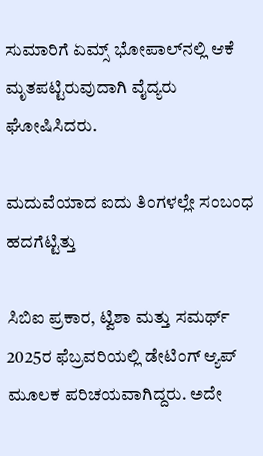ಸುಮಾರಿಗೆ ಏಮ್ಸ್ ಭೋಪಾಲ್‌ನಲ್ಲಿ ಆಕೆ ಮೃತಪಟ್ಟಿರುವುದಾಗಿ ವೈದ್ಯರು ಘೋಷಿಸಿದರು.

ಮದುವೆಯಾದ ಐದು ತಿಂಗಳಲ್ಲೇ ಸಂಬಂಧ ಹದಗೆಟ್ಟಿತ್ತು

ಸಿಬಿಐ ಪ್ರಕಾರ, ಟ್ವಿಶಾ ಮತ್ತು ಸಮರ್ಥ್ 2025ರ ಫೆಬ್ರವರಿಯಲ್ಲಿ ಡೇಟಿಂಗ್ ಆ್ಯಪ್ ಮೂಲಕ ಪರಿಚಯವಾಗಿದ್ದರು. ಅದೇ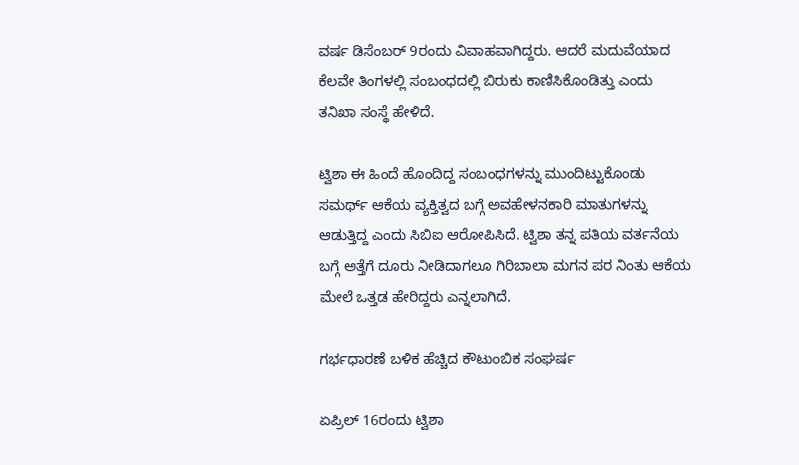ವರ್ಷ ಡಿಸೆಂಬರ್ 9ರಂದು ವಿವಾಹವಾಗಿದ್ದರು. ಆದರೆ ಮದುವೆಯಾದ ಕೆಲವೇ ತಿಂಗಳಲ್ಲಿ ಸಂಬಂಧದಲ್ಲಿ ಬಿರುಕು ಕಾಣಿಸಿಕೊಂಡಿತ್ತು ಎಂದು ತನಿಖಾ ಸಂಸ್ಥೆ ಹೇಳಿದೆ.

ಟ್ವಿಶಾ ಈ ಹಿಂದೆ ಹೊಂದಿದ್ದ ಸಂಬಂಧಗಳನ್ನು ಮುಂದಿಟ್ಟುಕೊಂಡು ಸಮರ್ಥ್ ಆಕೆಯ ವ್ಯಕ್ತಿತ್ವದ ಬಗ್ಗೆ ಅವಹೇಳನಕಾರಿ ಮಾತುಗಳನ್ನು ಆಡುತ್ತಿದ್ದ ಎಂದು ಸಿಬಿಐ ಆರೋಪಿಸಿದೆ. ಟ್ವಿಶಾ ತನ್ನ ಪತಿಯ ವರ್ತನೆಯ ಬಗ್ಗೆ ಅತ್ತೆಗೆ ದೂರು ನೀಡಿದಾಗಲೂ ಗಿರಿಬಾಲಾ ಮಗನ ಪರ ನಿಂತು ಆಕೆಯ ಮೇಲೆ ಒತ್ತಡ ಹೇರಿದ್ದರು ಎನ್ನಲಾಗಿದೆ.

ಗರ್ಭಧಾರಣೆ ಬಳಿಕ ಹೆಚ್ಚಿದ ಕೌಟುಂಬಿಕ ಸಂಘರ್ಷ

ಏಪ್ರಿಲ್ 16ರಂದು ಟ್ವಿಶಾ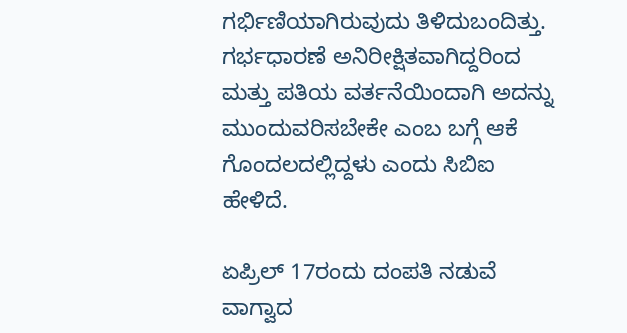ಗರ್ಭಿಣಿಯಾಗಿರುವುದು ತಿಳಿದುಬಂದಿತ್ತು. ಗರ್ಭಧಾರಣೆ ಅನಿರೀಕ್ಷಿತವಾಗಿದ್ದರಿಂದ ಮತ್ತು ಪತಿಯ ವರ್ತನೆಯಿಂದಾಗಿ ಅದನ್ನು ಮುಂದುವರಿಸಬೇಕೇ ಎಂಬ ಬಗ್ಗೆ ಆಕೆ ಗೊಂದಲದಲ್ಲಿದ್ದಳು ಎಂದು ಸಿಬಿಐ ಹೇಳಿದೆ.

ಏಪ್ರಿಲ್ 17ರಂದು ದಂಪತಿ ನಡುವೆ ವಾಗ್ವಾದ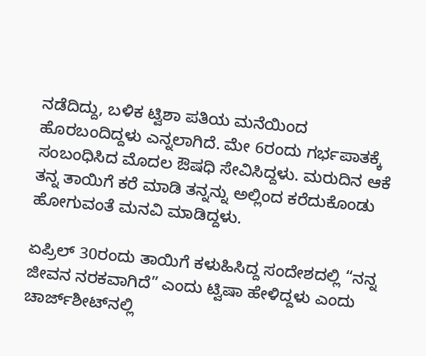ನಡೆದಿದ್ದು, ಬಳಿಕ ಟ್ವಿಶಾ ಪತಿಯ ಮನೆಯಿಂದ ಹೊರಬಂದಿದ್ದಳು ಎನ್ನಲಾಗಿದೆ. ಮೇ 6ರಂದು ಗರ್ಭಪಾತಕ್ಕೆ ಸಂಬಂಧಿಸಿದ ಮೊದಲ ಔಷಧಿ ಸೇವಿಸಿದ್ದಳು. ಮರುದಿನ ಆಕೆ ತನ್ನ ತಾಯಿಗೆ ಕರೆ ಮಾಡಿ ತನ್ನನ್ನು ಅಲ್ಲಿಂದ ಕರೆದುಕೊಂಡು ಹೋಗುವಂತೆ ಮನವಿ ಮಾಡಿದ್ದಳು.

ಏಪ್ರಿಲ್ 30ರಂದು ತಾಯಿಗೆ ಕಳುಹಿಸಿದ್ದ ಸಂದೇಶದಲ್ಲಿ “ನನ್ನ ಜೀವನ ನರಕವಾಗಿದೆ” ಎಂದು ಟ್ವಿಷಾ ಹೇಳಿದ್ದಳು ಎಂದು ಚಾರ್ಜ್‌ಶೀಟ್‌ನಲ್ಲಿ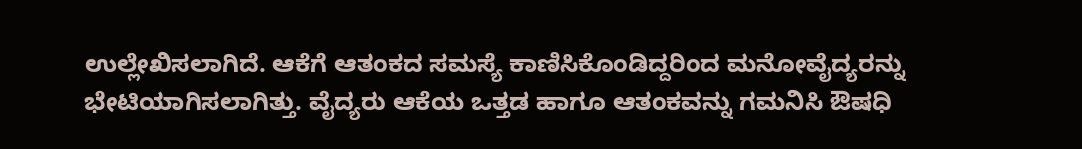ಉಲ್ಲೇಖಿಸಲಾಗಿದೆ. ಆಕೆಗೆ ಆತಂಕದ ಸಮಸ್ಯೆ ಕಾಣಿಸಿಕೊಂಡಿದ್ದರಿಂದ ಮನೋವೈದ್ಯರನ್ನು ಭೇಟಿಯಾಗಿಸಲಾಗಿತ್ತು. ವೈದ್ಯರು ಆಕೆಯ ಒತ್ತಡ ಹಾಗೂ ಆತಂಕವನ್ನು ಗಮನಿಸಿ ಔಷಧಿ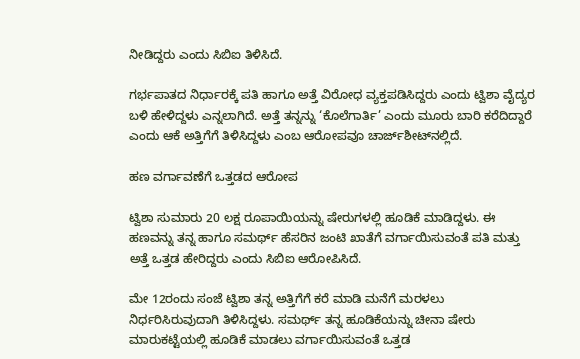ನೀಡಿದ್ದರು ಎಂದು ಸಿಬಿಐ ತಿಳಿಸಿದೆ.

ಗರ್ಭಪಾತದ ನಿರ್ಧಾರಕ್ಕೆ ಪತಿ ಹಾಗೂ ಅತ್ತೆ ವಿರೋಧ ವ್ಯಕ್ತಪಡಿಸಿದ್ದರು ಎಂದು ಟ್ವಿಶಾ ವೈದ್ಯರ ಬಳಿ ಹೇಳಿದ್ದಳು ಎನ್ನಲಾಗಿದೆ. ಅತ್ತೆ ತನ್ನನ್ನು ‘ಕೊಲೆಗಾರ್ತಿ’ ಎಂದು ಮೂರು ಬಾರಿ ಕರೆದಿದ್ದಾರೆ ಎಂದು ಆಕೆ ಅತ್ತಿಗೆಗೆ ತಿಳಿಸಿದ್ದಳು ಎಂಬ ಆರೋಪವೂ ಚಾರ್ಜ್‌ಶೀಟ್‌ನಲ್ಲಿದೆ.

ಹಣ ವರ್ಗಾವಣೆಗೆ ಒತ್ತಡದ ಆರೋಪ

ಟ್ವಿಶಾ ಸುಮಾರು 20 ಲಕ್ಷ ರೂಪಾಯಿಯನ್ನು ಷೇರುಗಳಲ್ಲಿ ಹೂಡಿಕೆ ಮಾಡಿದ್ದಳು. ಈ ಹಣವನ್ನು ತನ್ನ ಹಾಗೂ ಸಮರ್ಥ್ ಹೆಸರಿನ ಜಂಟಿ ಖಾತೆಗೆ ವರ್ಗಾಯಿಸುವಂತೆ ಪತಿ ಮತ್ತು ಅತ್ತೆ ಒತ್ತಡ ಹೇರಿದ್ದರು ಎಂದು ಸಿಬಿಐ ಆರೋಪಿಸಿದೆ.

ಮೇ 12ರಂದು ಸಂಜೆ ಟ್ವಿಶಾ ತನ್ನ ಅತ್ತಿಗೆಗೆ ಕರೆ ಮಾಡಿ ಮನೆಗೆ ಮರಳಲು ನಿರ್ಧರಿಸಿರುವುದಾಗಿ ತಿಳಿಸಿದ್ದಳು. ಸಮರ್ಥ್ ತನ್ನ ಹೂಡಿಕೆಯನ್ನು ಚೀನಾ ಷೇರು ಮಾರುಕಟ್ಟೆಯಲ್ಲಿ ಹೂಡಿಕೆ ಮಾಡಲು ವರ್ಗಾಯಿಸುವಂತೆ ಒತ್ತಡ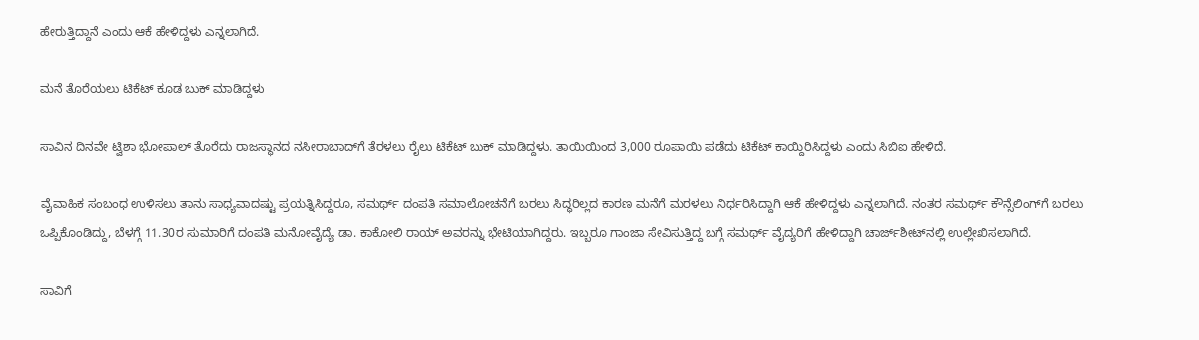ಹೇರುತ್ತಿದ್ದಾನೆ ಎಂದು ಆಕೆ ಹೇಳಿದ್ದಳು ಎನ್ನಲಾಗಿದೆ.

ಮನೆ ತೊರೆಯಲು ಟಿಕೆಟ್ ಕೂಡ ಬುಕ್ ಮಾಡಿದ್ದಳು

ಸಾವಿನ ದಿನವೇ ಟ್ವಿಶಾ ಭೋಪಾಲ್ ತೊರೆದು ರಾಜಸ್ಥಾನದ ನಸೀರಾಬಾದ್‌ಗೆ ತೆರಳಲು ರೈಲು ಟಿಕೆಟ್ ಬುಕ್ ಮಾಡಿದ್ದಳು. ತಾಯಿಯಿಂದ 3,000 ರೂಪಾಯಿ ಪಡೆದು ಟಿಕೆಟ್ ಕಾಯ್ದಿರಿಸಿದ್ದಳು ಎಂದು ಸಿಬಿಐ ಹೇಳಿದೆ.

ವೈವಾಹಿಕ ಸಂಬಂಧ ಉಳಿಸಲು ತಾನು ಸಾಧ್ಯವಾದಷ್ಟು ಪ್ರಯತ್ನಿಸಿದ್ದರೂ, ಸಮರ್ಥ್ ದಂಪತಿ ಸಮಾಲೋಚನೆಗೆ ಬರಲು ಸಿದ್ಧರಿಲ್ಲದ ಕಾರಣ ಮನೆಗೆ ಮರಳಲು ನಿರ್ಧರಿಸಿದ್ದಾಗಿ ಆಕೆ ಹೇಳಿದ್ದಳು ಎನ್ನಲಾಗಿದೆ. ನಂತರ ಸಮರ್ಥ್ ಕೌನ್ಸೆಲಿಂಗ್‌ಗೆ ಬರಲು ಒಪ್ಪಿಕೊಂಡಿದ್ದು, ಬೆಳಗ್ಗೆ 11.30ರ ಸುಮಾರಿಗೆ ದಂಪತಿ ಮನೋವೈದ್ಯೆ ಡಾ. ಕಾಕೋಲಿ ರಾಯ್ ಅವರನ್ನು ಭೇಟಿಯಾಗಿದ್ದರು. ಇಬ್ಬರೂ ಗಾಂಜಾ ಸೇವಿಸುತ್ತಿದ್ದ ಬಗ್ಗೆ ಸಮರ್ಥ್ ವೈದ್ಯರಿಗೆ ಹೇಳಿದ್ದಾಗಿ ಚಾರ್ಜ್‌ಶೀಟ್‌ನಲ್ಲಿ ಉಲ್ಲೇಖಿಸಲಾಗಿದೆ.

ಸಾವಿಗೆ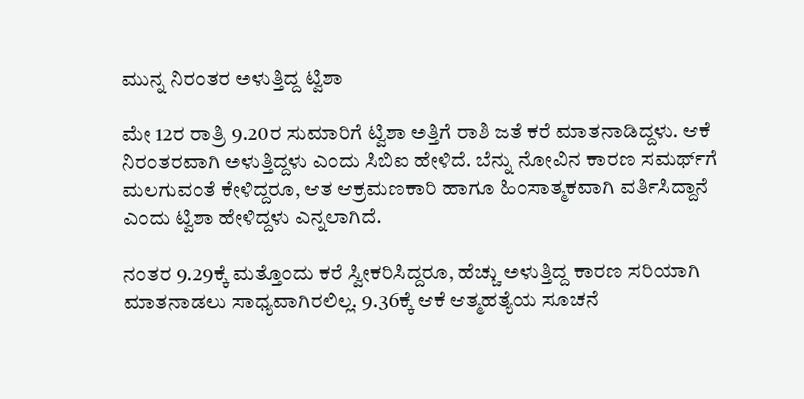ಮುನ್ನ ನಿರಂತರ ಅಳುತ್ತಿದ್ದ ಟ್ವಿಶಾ

ಮೇ 12ರ ರಾತ್ರಿ 9.20ರ ಸುಮಾರಿಗೆ ಟ್ವಿಶಾ ಅತ್ತಿಗೆ ರಾಶಿ ಜತೆ ಕರೆ ಮಾತನಾಡಿದ್ದಳು. ಆಕೆ ನಿರಂತರವಾಗಿ ಅಳುತ್ತಿದ್ದಳು ಎಂದು ಸಿಬಿಐ ಹೇಳಿದೆ. ಬೆನ್ನು ನೋವಿನ ಕಾರಣ ಸಮರ್ಥ್‌ಗೆ ಮಲಗುವಂತೆ ಕೇಳಿದ್ದರೂ, ಆತ ಆಕ್ರಮಣಕಾರಿ ಹಾಗೂ ಹಿಂಸಾತ್ಮಕವಾಗಿ ವರ್ತಿಸಿದ್ದಾನೆ ಎಂದು ಟ್ವಿಶಾ ಹೇಳಿದ್ದಳು ಎನ್ನಲಾಗಿದೆ.

ನಂತರ 9.29ಕ್ಕೆ ಮತ್ತೊಂದು ಕರೆ ಸ್ವೀಕರಿಸಿದ್ದರೂ, ಹೆಚ್ಚು ಅಳುತ್ತಿದ್ದ ಕಾರಣ ಸರಿಯಾಗಿ ಮಾತನಾಡಲು ಸಾಧ್ಯವಾಗಿರಲಿಲ್ಲ. 9.36ಕ್ಕೆ ಆಕೆ ಆತ್ಮಹತ್ಯೆಯ ಸೂಚನೆ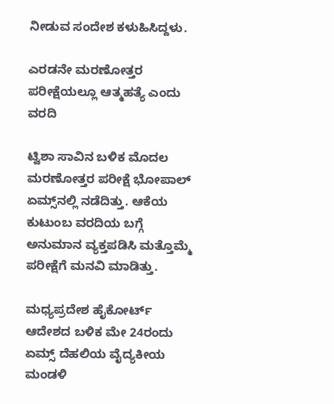ನೀಡುವ ಸಂದೇಶ ಕಳುಹಿಸಿದ್ದಳು.

ಎರಡನೇ ಮರಣೋತ್ತರ ಪರೀಕ್ಷೆಯಲ್ಲೂ ಆತ್ಮಹತ್ಯೆ ಎಂದು ವರದಿ

ಟ್ವಿಶಾ ಸಾವಿನ ಬಳಿಕ ಮೊದಲ ಮರಣೋತ್ತರ ಪರೀಕ್ಷೆ ಭೋಪಾಲ್ ಏಮ್ಸ್‌ನಲ್ಲಿ ನಡೆದಿತ್ತು. ಆಕೆಯ ಕುಟುಂಬ ವರದಿಯ ಬಗ್ಗೆ ಅನುಮಾನ ವ್ಯಕ್ತಪಡಿಸಿ ಮತ್ತೊಮ್ಮೆ ಪರೀಕ್ಷೆಗೆ ಮನವಿ ಮಾಡಿತ್ತು.

ಮಧ್ಯಪ್ರದೇಶ ಹೈಕೋರ್ಟ್ ಆದೇಶದ ಬಳಿಕ ಮೇ 24ರಂದು ಏಮ್ಸ್ ದೆಹಲಿಯ ವೈದ್ಯಕೀಯ ಮಂಡಳಿ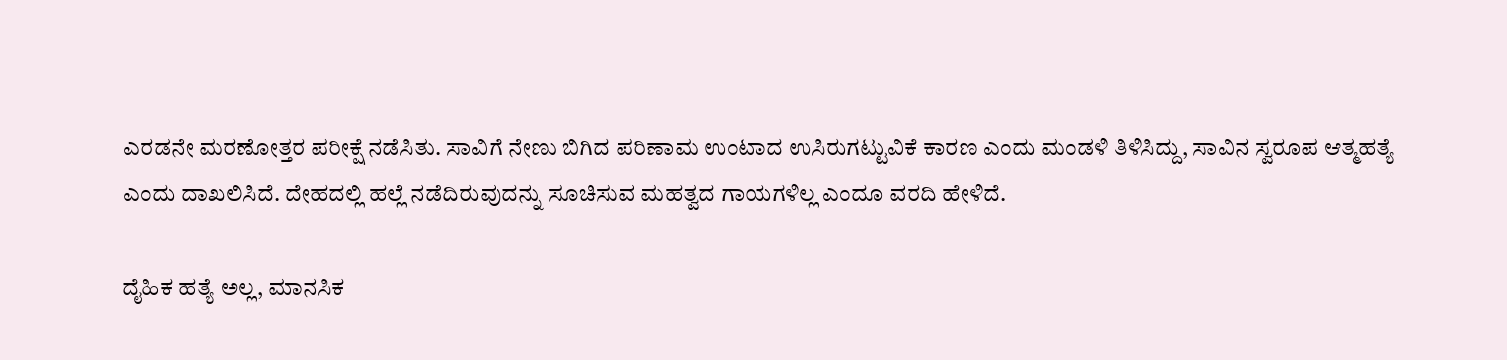ಎರಡನೇ ಮರಣೋತ್ತರ ಪರೀಕ್ಷೆ ನಡೆಸಿತು. ಸಾವಿಗೆ ನೇಣು ಬಿಗಿದ ಪರಿಣಾಮ ಉಂಟಾದ ಉಸಿರುಗಟ್ಟುವಿಕೆ ಕಾರಣ ಎಂದು ಮಂಡಳಿ ತಿಳಿಸಿದ್ದು, ಸಾವಿನ ಸ್ವರೂಪ ಆತ್ಮಹತ್ಯೆ ಎಂದು ದಾಖಲಿಸಿದೆ. ದೇಹದಲ್ಲಿ ಹಲ್ಲೆ ನಡೆದಿರುವುದನ್ನು ಸೂಚಿಸುವ ಮಹತ್ವದ ಗಾಯಗಳಿಲ್ಲ ಎಂದೂ ವರದಿ ಹೇಳಿದೆ.

ದೈಹಿಕ ಹತ್ಯೆ ಅಲ್ಲ, ಮಾನಸಿಕ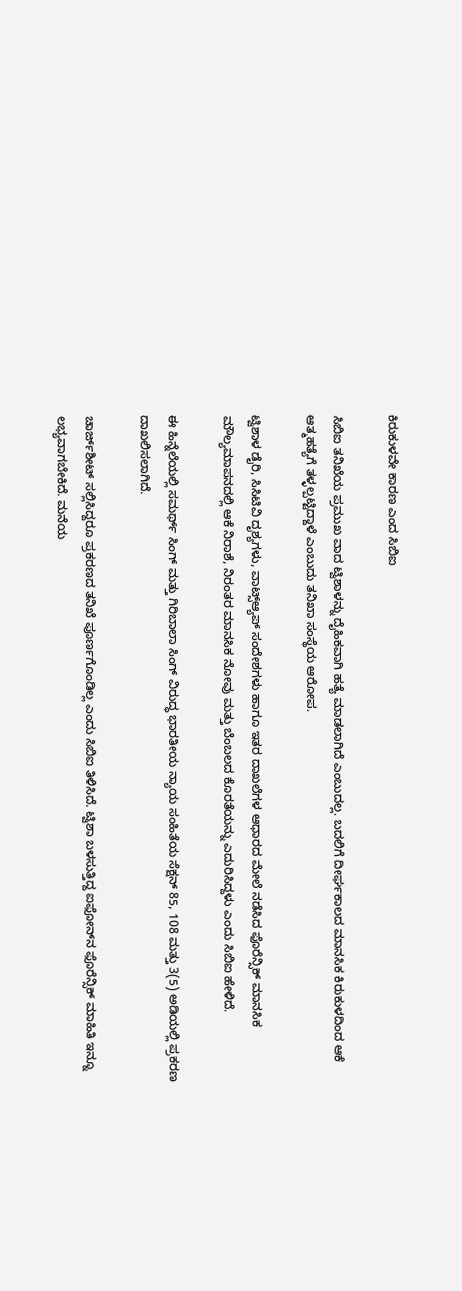ಕಿರುಕುಳವೇ ಕಾರಣ ಎಂದ ಸಿಬಿಐ

ಸಿಬಿಐ ತನಿಖೆಯ ಪ್ರಮುಖ ವಾದ ಟ್ವಿಶಾಳನ್ನು ದೈಹಿಕವಾಗಿ ಹತ್ಯೆ ಮಾಡಲಾಗಿದೆ ಎಂಬುದಲ್ಲ. ಬದಲಿಗೆ ದೀರ್ಘಕಾಲದ ಮಾನಸಿಕ ಕಿರುಕುಳದಿಂದ ಆಕೆ ಆತ್ಮಹತ್ಯೆಗೆ ತಳ್ಳಲ್ಪಟ್ಟಿದ್ದಾಳೆ ಎಂಬುದು ತನಿಖಾ ಸಂಸ್ಥೆಯ ಆರೋಪ.

ಟ್ವಿಶಾಳ ಡೈರಿ, ಸಿಸಿಟಿವಿ ದೃಶ್ಯಗಳು, ವಾಟ್ಸ್‌ಆ್ಯಪ್ ಸಂದೇಶಗಳು ಹಾಗೂ ಇತರ ದಾಖಲೆಗಳ ಆಧಾರದ ಮೇಲೆ ನಡೆಸಿದ ಫೊರೆನ್ಸಿಕ್ ಮಾನಸಿಕ ಮೌಲ್ಯಮಾಪನದಲ್ಲಿ ಆಕೆ ನಿರಾಶೆ, ನಿರಂತರ ಮಾನಸಿಕ ನೋವು ಮತ್ತು ಬೆಂಬಲದ ಕೊರತೆಯನ್ನು ಎದುರಿಸಿದ್ದಳು ಎಂದು ಸಿಬಿಐ ಹೇಳಿದೆ.

ಈ ಹಿನ್ನೆಲೆಯಲ್ಲಿ ಸಮರ್ಥ್ ಸಿಂಗ್ ಮತ್ತು ಗಿರಿಬಾಲಾ ಸಿಂಗ್ ವಿರುದ್ಧ ಭಾರತೀಯ ನ್ಯಾಯ ಸಂಹಿತೆಯ ಸೆಕ್ಷನ್ 85, 108 ಮತ್ತು 3(5) ಅಡಿಯಲ್ಲಿ ಪ್ರಕರಣ ದಾಖಲಿಸಲಾಗಿದೆ.

ಚಾರ್ಜ್‌ಶೀಟ್ ಸಲ್ಲಿಸಿದ್ದರೂ ಪ್ರಕರಣದ ತನಿಖೆ ಪೂರ್ಣಗೊಂಡಿಲ್ಲ ಎಂದು ಸಿಬಿಐ ತಿಳಿಸಿದೆ. ಟ್ವಿಶಾ ಬಳಸುತ್ತಿದ್ದ ಐಫೋನ್‌ನ ಫೊರೆನ್ಸಿಕ್ ಮಾಹಿತಿ ಇನ್ನೂ ಲಭ್ಯವಾಗಬೇಕಿದೆ. ಮನೆಯ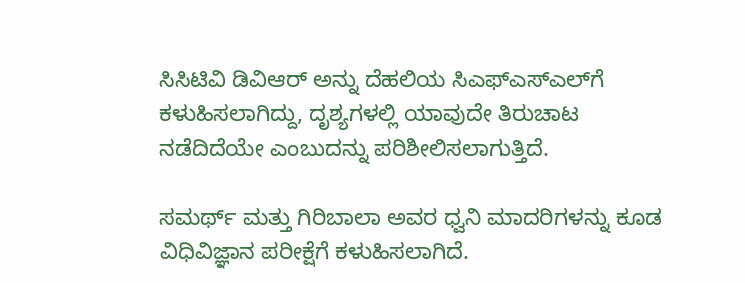ಸಿಸಿಟಿವಿ ಡಿವಿಆರ್‌ ಅನ್ನು ದೆಹಲಿಯ ಸಿಎಫ್‌ಎಸ್‌ಎಲ್‌ಗೆ ಕಳುಹಿಸಲಾಗಿದ್ದು, ದೃಶ್ಯಗಳಲ್ಲಿ ಯಾವುದೇ ತಿರುಚಾಟ ನಡೆದಿದೆಯೇ ಎಂಬುದನ್ನು ಪರಿಶೀಲಿಸಲಾಗುತ್ತಿದೆ.

ಸಮರ್ಥ್ ಮತ್ತು ಗಿರಿಬಾಲಾ ಅವರ ಧ್ವನಿ ಮಾದರಿಗಳನ್ನು ಕೂಡ ವಿಧಿವಿಜ್ಞಾನ ಪರೀಕ್ಷೆಗೆ ಕಳುಹಿಸಲಾಗಿದೆ.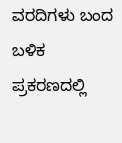ವರದಿಗಳು ಬಂದ ಬಳಿಕ ಪ್ರಕರಣದಲ್ಲಿ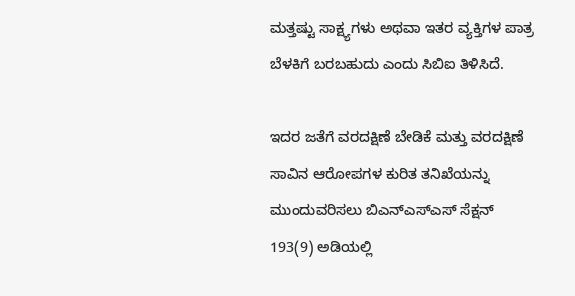ಮತ್ತಷ್ಟು ಸಾಕ್ಷ್ಯಗಳು ಅಥವಾ ಇತರ ವ್ಯಕ್ತಿಗಳ ಪಾತ್ರ ಬೆಳಕಿಗೆ ಬರಬಹುದು ಎಂದು ಸಿಬಿಐ ತಿಳಿಸಿದೆ.

ಇದರ ಜತೆಗೆ ವರದಕ್ಷಿಣೆ ಬೇಡಿಕೆ ಮತ್ತು ವರದಕ್ಷಿಣೆ ಸಾವಿನ ಆರೋಪಗಳ ಕುರಿತ ತನಿಖೆಯನ್ನು ಮುಂದುವರಿಸಲು ಬಿಎನ್‌ಎಸ್‌ಎಸ್ ಸೆಕ್ಷನ್ 193(9) ಅಡಿಯಲ್ಲಿ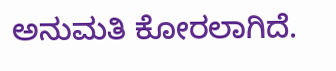ಅನುಮತಿ ಕೋರಲಾಗಿದೆ.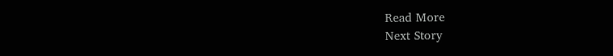Read More
Next Story